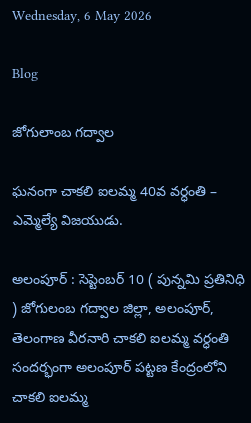Wednesday, 6 May 2026

Blog

జోగులాంబ గద్వాల

ఘనంగా చాకలి ఐలమ్మ 40వ వర్ధంతి – ఎమ్మెల్యే విజయుడు.

అలంపూర్ : సెప్టెంబర్ 10 ( పున్నమి ప్రతినిధి ) జోగులంబ గద్వాల జిల్లా, అలంపూర్, తెలంగాణ వీరనారి చాకలి ఐలమ్మ వర్ధంతి సందర్భంగా అలంపూర్ పట్టణ కేంద్రంలోని చాకలి ఐలమ్మ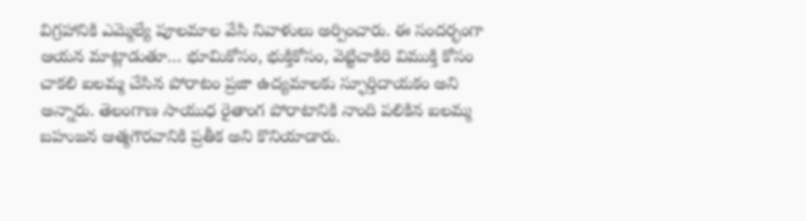విగ్రహానికి ఎమ్మెల్యే పూలమాల వేసి నివాళులు అర్పించారు. ఈ సందర్భంగా ఆయన మాట్లాడుతూ… భూమికోసం, భుక్తికోసం, వెట్టిచాకిరి విముక్తి కోసం చాకలి ఐలమ్మ చేసిన పోరాటం ప్రజా ఉద్యమాలకు స్ఫూర్తిదాయకం అని అన్నారు. తెలంగాణ సాయుధ రైతాంగ పోరాటానికి నాంది పలికిన ఐలమ్మ బహుజన ఆత్మగౌరవానికి ప్రతీక అని కొనియాడారు.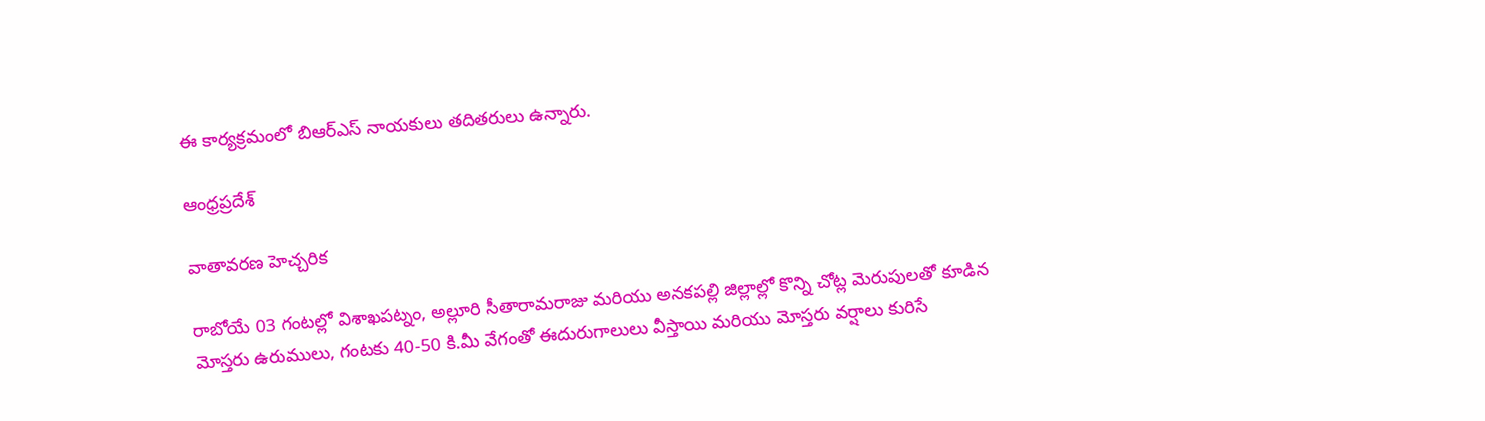ఈ కార్యక్రమంలో బిఆర్ఎస్ నాయకులు తదితరులు ఉన్నారు.

ఆంధ్రప్రదేశ్

వాతావరణ హెచ్చరిక

రాబోయే 03 గంటల్లో విశాఖపట్నం, అల్లూరి సీతారామరాజు మరియు అనకపల్లి జిల్లాల్లో కొన్ని చోట్ల మెరుపులతో కూడిన మోస్తరు ఉరుములు, గంటకు 40-50 కి.మీ వేగంతో ఈదురుగాలులు వీస్తాయి మరియు మోస్తరు వర్షాలు కురిసే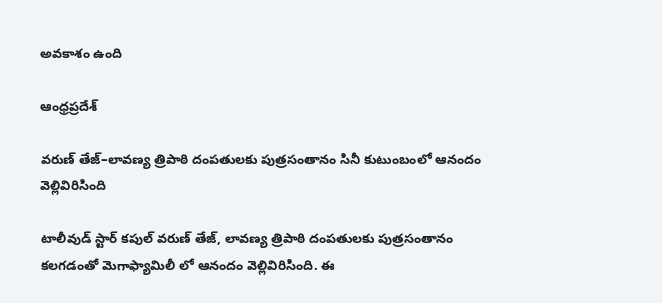అవకాశం ఉంది

ఆంధ్రప్రదేశ్

వరుణ్ తేజ్–లావణ్య త్రిపాఠి దంపతులకు పుత్రసంతానం సినీ కుటుంబంలో ఆనందం వెల్లివిరిసింది

టాలీవుడ్‌ స్టార్ కపుల్‌ వరుణ్ తేజ్‌, లావణ్య త్రిపాఠి దంపతులకు పుత్రసంతానం కలగడంతో మెగాఫ్యామిలీ లో ఆనందం వెల్లివిరిసింది. ఈ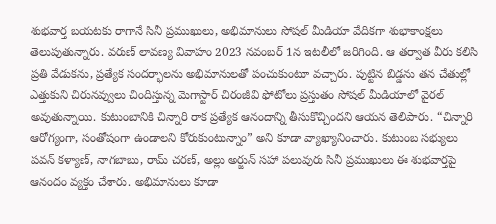శుభవార్త బయటకు రాగానే సినీ ప్రముఖులు, అభిమానులు సోషల్ మీడియా వేదికగా శుభాకాంక్షలు తెలుపుతున్నారు. వరుణ్ లావణ్య వివాహం 2023 నవంబర్‌ 1న ఇటలీలో జరిగింది. ఆ తర్వాత వీరు కలిసి ప్రతి వేడుకను, ప్రత్యేక సందర్భాలను అభిమానులతో పంచుకుంటూ వచ్చారు. పుట్టిన బిడ్డను తన చేతుల్లో ఎత్తుకుని చిరునవ్వులు చిందిస్తున్న మెగాస్టార్ చిరంజీవి ఫోటోలు ప్రస్తుతం సోషల్ మీడియాలో వైరల్ అవుతున్నాయి. కుటుంబానికి చిన్నారి రాక ప్రత్యేక ఆనందాన్ని తీసుకొచ్చిందని ఆయన తెలిపారు. “చిన్నారి ఆరోగ్యంగా, సంతోషంగా ఉండాలని కోరుకుంటున్నాం” అని కూడా వ్యాఖ్యానించారు. కుటుంబ సభ్యులు పవన్ కళ్యాణ్, నాగబాబు, రామ్ చరణ్, అల్లు అర్జున్ సహా పలువురు సినీ ప్రముఖులు ఈ శుభవార్తపై ఆనందం వ్యక్తం చేశారు. అభిమానులు కూడా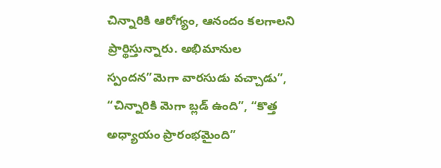చిన్నారికి ఆరోగ్యం, ఆనందం కలగాలని ప్రార్థిస్తున్నారు. అభిమానుల స్పందన”మెగా వారసుడు వచ్చాడు”, “చిన్నారికి మెగా బ్లడ్ ఉంది”, “కొత్త అధ్యాయం ప్రారంభమైంది”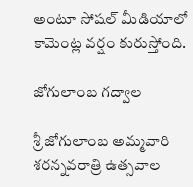అంటూ సోషల్ మీడియాలో కామెంట్ల వర్షం కురుస్తోంది.

జోగులాంబ గద్వాల

శ్రీ జోగులాంబ అమ్మవారి శరన్నవరాత్రి ఉత్సవాల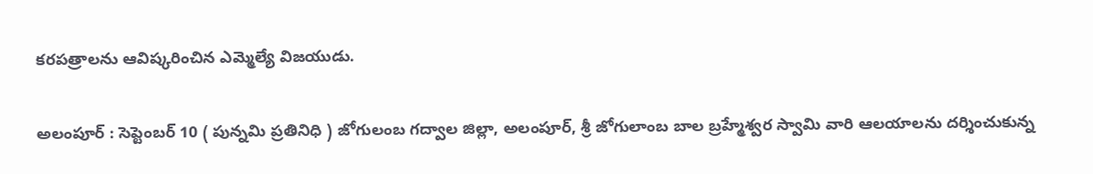కరపత్రాలను ఆవిష్కరించిన ఎమ్మెల్యే విజయుడు.

అలంపూర్ : సెప్టెంబర్ 10 ( పున్నమి ప్రతినిధి ) జోగులంబ గద్వాల జిల్లా, అలంపూర్, శ్రీ జోగులాంబ బాల బ్రహ్మేశ్వర స్వామి వారి ఆలయాలను దర్శించుకున్న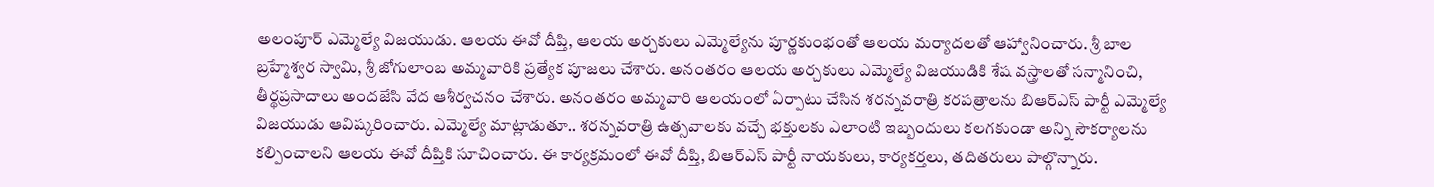అలంపూర్ ఎమ్మెల్యే విజయుడు. ఆలయ ఈవో దీప్తి, ఆలయ అర్చకులు ఎమ్మెల్యేను పూర్ణకుంభంతో ఆలయ మర్యాదలతో ఆహ్వానించారు. శ్రీ బాల బ్రహ్మేశ్వర స్వామి, శ్రీ జోగులాంబ అమ్మవారికి ప్రత్యేక పూజలు చేశారు. అనంతరం ఆలయ అర్చకులు ఎమ్మెల్యే విజయుడికి శేష వస్త్రాలతో సన్మానించి, తీర్థప్రసాదాలు అందజేసి వేద ఆశీర్వచనం చేశారు. అనంతరం అమ్మవారి ఆలయంలో ఏర్పాటు చేసిన శరన్నవరాత్రి కరపత్రాలను బిఆర్ఎస్ పార్టీ ఎమ్మెల్యే విజయుడు ఆవిష్కరించారు. ఎమ్మెల్యే మాట్లాడుతూ.. శరన్నవరాత్రి ఉత్సవాలకు వచ్చే భక్తులకు ఎలాంటి ఇబ్బందులు కలగకుండా అన్ని సౌకర్యాలను కల్పించాలని ఆలయ ఈవో దీప్తికి సూచించారు. ఈ కార్యక్రమంలో ఈవో దీప్తి, బిఆర్ఎస్ పార్టీ నాయకులు, కార్యకర్తలు, తదితరులు పాల్గొన్నారు.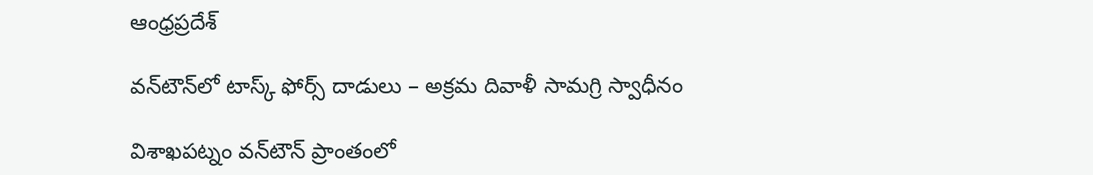ఆంధ్రప్రదేశ్

వన్‌టౌన్‌లో టాస్క్ ఫోర్స్ దాడులు – అక్రమ దివాళీ సామగ్రి స్వాధీనం

విశాఖపట్నం వన్‌టౌన్ ప్రాంతంలో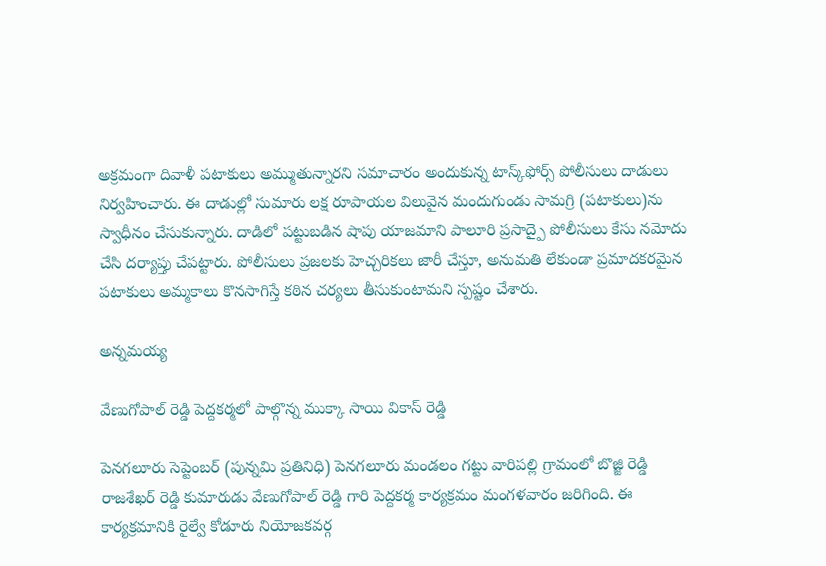అక్రమంగా దివాళీ పటాకులు అమ్ముతున్నారని సమాచారం అందుకున్న టాస్క్‌ఫోర్స్ పోలీసులు దాడులు నిర్వహించారు. ఈ దాడుల్లో సుమారు లక్ష రూపాయల విలువైన మందుగుండు సామగ్రి (పటాకులు)ను స్వాధీనం చేసుకున్నారు. దాడిలో పట్టుబడిన షాపు యాజమాని పాలూరి ప్రసాద్పై పోలీసులు కేసు నమోదు చేసి దర్యాప్తు చేపట్టారు. పోలీసులు ప్రజలకు హెచ్చరికలు జారీ చేస్తూ, అనుమతి లేకుండా ప్రమాదకరమైన పటాకులు అమ్మకాలు కొనసాగిస్తే కఠిన చర్యలు తీసుకుంటామని స్పష్టం చేశారు.

అన్నమయ్య

వేణుగోపాల్ రెడ్డి పెద్దకర్మలో పాల్గొన్న ముక్కా సాయి వికాస్ రెడ్డి

పెనగలూరు సెప్టెంబర్ (పున్నమి ప్రతినిధి) పెనగలూరు మండలం గట్టు వారిపల్లి గ్రామంలో బొజ్జి రెడ్డి రాజశేఖర్ రెడ్డి కుమారుడు వేణుగోపాల్ రెడ్డి గారి పెద్దకర్మ కార్యక్రమం మంగళవారం జరిగింది. ఈ కార్యక్రమానికి రైల్వే కోడూరు నియోజకవర్గ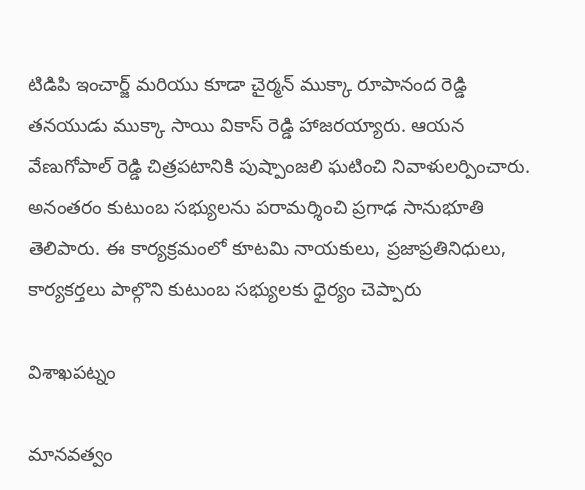టిడిపి ఇంచార్జ్ మరియు కూడా చైర్మన్ ముక్కా రూపానంద రెడ్డి తనయుడు ముక్కా సాయి వికాస్ రెడ్డి హాజరయ్యారు. ఆయన వేణుగోపాల్ రెడ్డి చిత్రపటానికి పుష్పాంజలి ఘటించి నివాళులర్పించారు. అనంతరం కుటుంబ సభ్యులను పరామర్శించి ప్రగాఢ సానుభూతి తెలిపారు. ఈ కార్యక్రమంలో కూటమి నాయకులు, ప్రజాప్రతినిధులు, కార్యకర్తలు పాల్గొని కుటుంబ సభ్యులకు ధైర్యం చెప్పారు

విశాఖపట్నం

మానవత్వం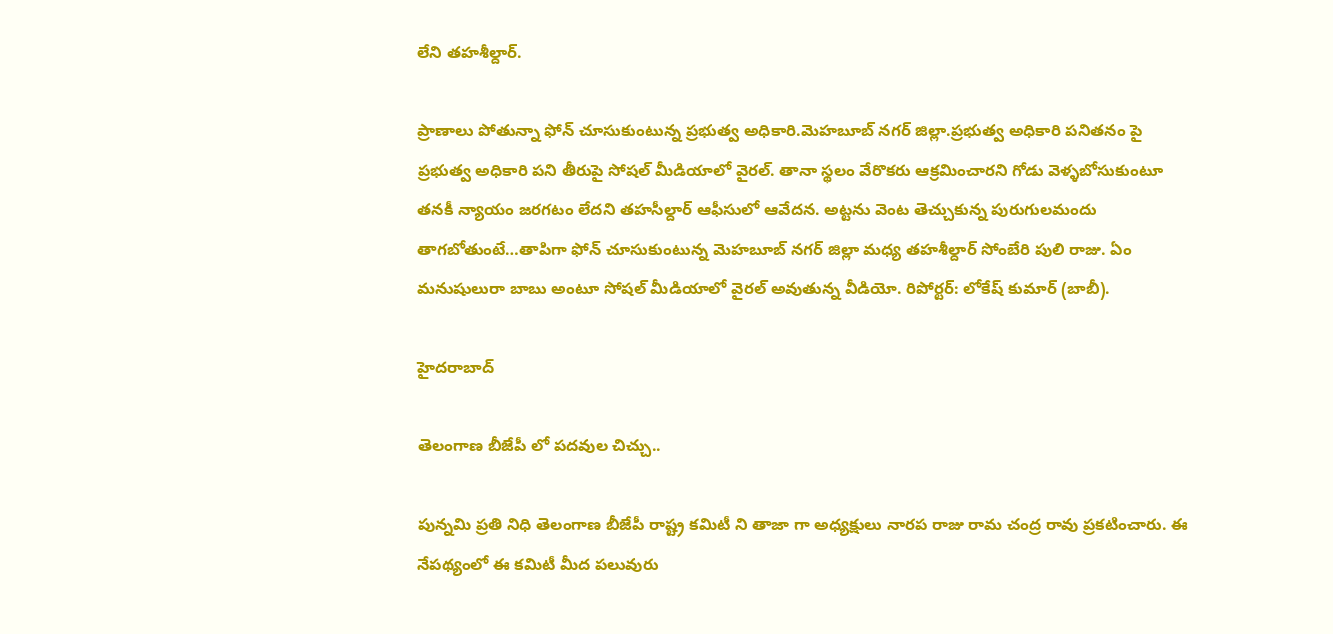లేని తహశీల్దార్.

ప్రాణాలు పోతున్నా ఫోన్ చూసుకుంటున్న ప్రభుత్వ అధికారి.మెహబూబ్ నగర్ జిల్లా.ప్రభుత్వ అధికారి పనితనం పై ప్రభుత్వ అధికారి పని తీరుపై సోషల్ మీడియాలో వైరల్. తానా స్థలం వేరొకరు ఆక్రమించారని గోడు వెళ్ళబోసుకుంటూ తనకీ న్యాయం జరగటం లేదని తహసీల్దార్ ఆఫీసులో ఆవేదన. అట్టను వెంట తెచ్చుకున్న పురుగులమందు తాగబోతుంటే…తాపిగా ఫోన్ చూసుకుంటున్న మెహబూబ్ నగర్ జిల్లా మధ్య తహశీల్దార్ సోంబేరి పులి రాజు. ఏం మనుషులురా బాబు అంటూ సోషల్ మీడియాలో వైరల్ అవుతున్న వీడియో. రిపోర్టర్: లోకేష్ కుమార్ (బాబీ).

హైదరాబాద్

తెలంగాణ బీజేపీ లో పదవుల చిచ్చు..

పున్నమి ప్రతి నిధి తెలంగాణ బీజేపీ రాష్ట్ర కమిటీ ని తాజా గా అధ్యక్షులు నారప రాజు రామ చంద్ర రావు ప్రకటించారు. ఈ నేపథ్యంలో ఈ కమిటీ మీద పలువురు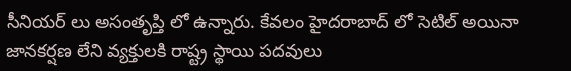సీనియర్ లు అసంతృప్తి లో ఉన్నారు. కేవలం హైదరాబాద్ లో సెటిల్ అయినా జానకర్షణ లేని వ్యక్తులకి రాష్ట్ర స్థాయి పదవులు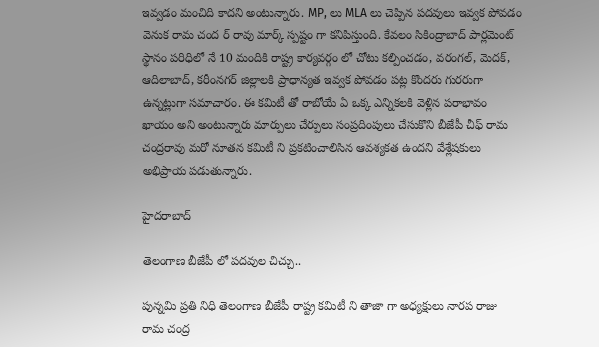ఇవ్వడం మంచిది కాదని అంటున్నారు. MP, లు MLA లు చెప్పిన పదవులు ఇవ్వక పోవడం వెనుక రామ చంద ర్ రావు మార్క్ స్పష్టం గా కనిపిస్తుంది. కేవలం సికింద్రాబాద్ పార్లమెంట్ స్థానం పరిధిలో నే 10 మందికి రాష్ట్ర కార్యవర్గం లో చోటు కల్పించడం, వరంగల్, మెదక్, ఆదిలాబాద్, కరీంనగర్ జిల్లాలకి ప్రాధాన్యత ఇవ్వక పోవడం పట్ల కొందరు గురరుగా ఉన్నట్లుగా సమాచారం. ఈ కమిటీ తో రాబోయే ఏ ఒక్క ఎన్నికలకి వెళ్లిన పరాభావం ఖాయం అని అంటున్నారు మార్పులు చేర్పులు సంప్రదింపులు చేసుకొని బీజేపీ చీఫ్ రామ చంద్రరావు మరో నూతన కమిటీ ని ప్రకటించాలిసిన ఆవశ్యకత ఉందని వేశ్లేషకులు అభిప్రాయ పడుతున్నారు.

హైదరాబాద్

తెలంగాణ బీజేపీ లో పదవుల చిచ్చు..

పున్నమి ప్రతి నిధి తెలంగాణ బీజేపీ రాష్ట్ర కమిటీ ని తాజా గా అధ్యక్షులు నారప రాజు రామ చంద్ర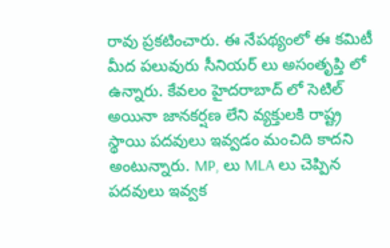రావు ప్రకటించారు. ఈ నేపథ్యంలో ఈ కమిటీ మీద పలువురు సీనియర్ లు అసంతృప్తి లో ఉన్నారు. కేవలం హైదరాబాద్ లో సెటిల్ అయినా జానకర్షణ లేని వ్యక్తులకి రాష్ట్ర స్థాయి పదవులు ఇవ్వడం మంచిది కాదని అంటున్నారు. MP, లు MLA లు చెప్పిన పదవులు ఇవ్వక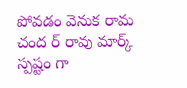పోవడం వెనుక రామ చంద ర్ రావు మార్క్ స్పష్టం గా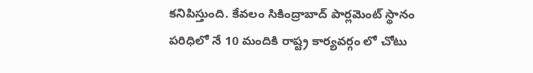కనిపిస్తుంది. కేవలం సికింద్రాబాద్ పార్లమెంట్ స్థానం పరిధిలో నే 10 మందికి రాష్ట్ర కార్యవర్గం లో చోటు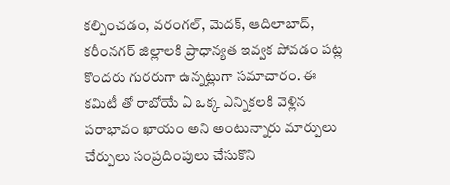కల్పించడం, వరంగల్, మెదక్, ఆదిలాబాద్, కరీంనగర్ జిల్లాలకి ప్రాధాన్యత ఇవ్వక పోవడం పట్ల కొందరు గురరుగా ఉన్నట్లుగా సమాచారం. ఈ కమిటీ తో రాబోయే ఏ ఒక్క ఎన్నికలకి వెళ్లిన పరాభావం ఖాయం అని అంటున్నారు మార్పులు చేర్పులు సంప్రదింపులు చేసుకొని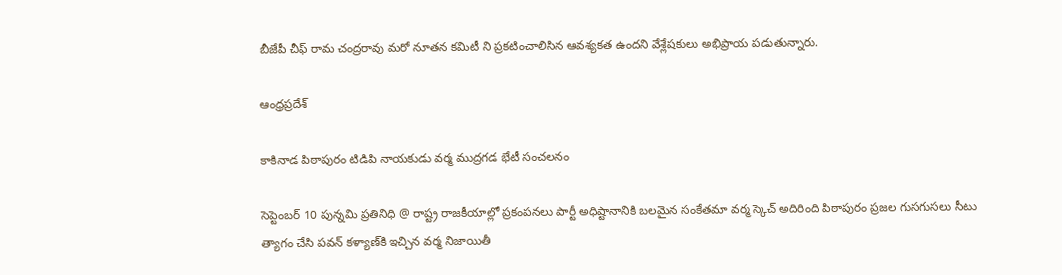బీజేపీ చీఫ్ రామ చంద్రరావు మరో నూతన కమిటీ ని ప్రకటించాలిసిన ఆవశ్యకత ఉందని వేశ్లేషకులు అభిప్రాయ పడుతున్నారు.

ఆంధ్రప్రదేశ్

కాకినాడ పిఠాపురం టిడిపి నాయకుడు వర్మ ముద్రగడ భేటీ సంచలనం

సెప్టెంబర్ 10 పున్నమి ప్రతినిధి @ రాష్ట్ర రాజకీయాల్లో ప్రకంపనలు పార్టీ అధిష్టానానికి బలమైన సంకేతమా వర్మ స్కెచ్ అదిరింది పిఠాపురం ప్రజల గుసగుసలు సీటు త్యాగం చేసి పవన్ కళ్యాణ్‌కి ఇచ్చిన వర్మ నిజాయితీ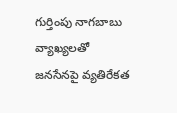గుర్తింపు నాగబాబు వ్యాఖ్యలతో జనసేనపై వ్యతిరేకత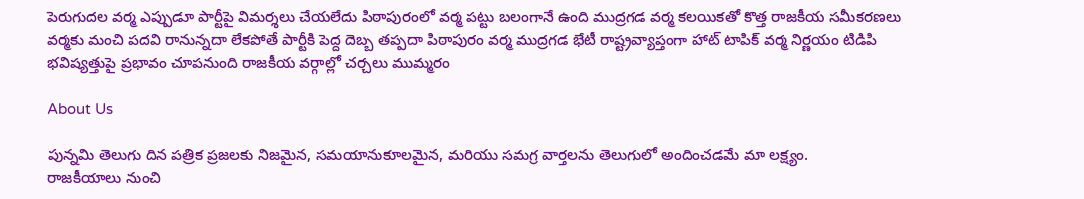పెరుగుదల వర్మ ఎప్పుడూ పార్టీపై విమర్శలు చేయలేదు పిఠాపురంలో వర్మ పట్టు బలంగానే ఉంది ముద్రగడ వర్మ కలయికతో కొత్త రాజకీయ సమీకరణలు వర్మకు మంచి పదవి రానున్నదా లేకపోతే పార్టీకి పెద్ద దెబ్బ తప్పదా పిఠాపురం వర్మ ముద్రగడ భేటీ రాష్ట్రవ్యాప్తంగా హాట్ టాపిక్ వర్మ నిర్ణయం టిడిపి భవిష్యత్తుపై ప్రభావం చూపనుంది రాజకీయ వర్గాల్లో చర్చలు ముమ్మరం

About Us

పున్నమి తెలుగు దిన పత్రిక ప్రజలకు నిజమైన, సమయానుకూలమైన, మరియు సమగ్ర వార్తలను తెలుగులో అందించడమే మా లక్ష్యం.
రాజకీయాలు నుంచి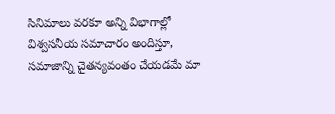సినిమాలు వరకూ అన్ని విభాగాల్లో విశ్వసనీయ సమాచారం అందిస్తూ, సమాజాన్ని చైతన్యవంతం చేయడమే మా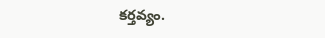కర్తవ్యం.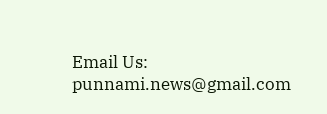Email Us: punnami.news@gmail.com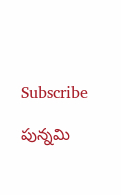Subscribe

పున్నమి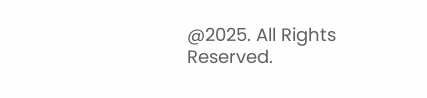@2025. All Rights Reserved.